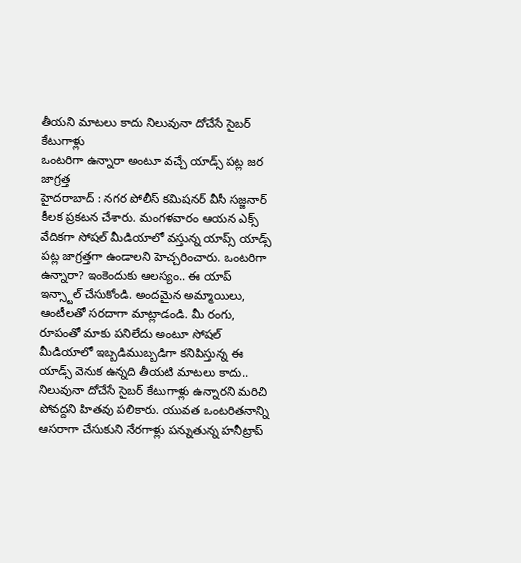తీయని మాటలు కాదు నిలువునా దోచేసే సైబర్ కేటుగాళ్లు
ఒంటరిగా ఉన్నారా అంటూ వచ్చే యాడ్స్ పట్ల జర జాగ్రత్త
హైదరాబాద్ : నగర పోలీస్ కమిషనర్ వీసీ సజ్జనార్ కీలక ప్రకటన చేశారు. మంగళవారం ఆయన ఎక్స్ వేదికగా సోషల్ మీడియాలో వస్తున్న యాప్స్ యాడ్స్ పట్ల జాగ్రత్తగా ఉండాలని హెచ్చరించారు. ఒంటరిగా ఉన్నారా? ఇంకెందుకు ఆలస్యం.. ఈ యాప్ ఇన్స్టాల్ చేసుకోండి. అందమైన అమ్మాయిలు, ఆంటీలతో సరదాగా మాట్లాడండి. మీ రంగు, రూపంతో మాకు పనిలేదు అంటూ సోషల్ మీడియాలో ఇబ్బడిముబ్బడిగా కనిపిస్తున్న ఈ యాడ్స్ వెనుక ఉన్నది తీయటి మాటలు కాదు.. నిలువునా దోచేసే సైబర్ కేటుగాళ్లు ఉన్నారని మరిచి పోవద్దని హితవు పలికారు. యువత ఒంటరితనాన్ని ఆసరాగా చేసుకుని నేరగాళ్లు పన్నుతున్న హనీట్రాప్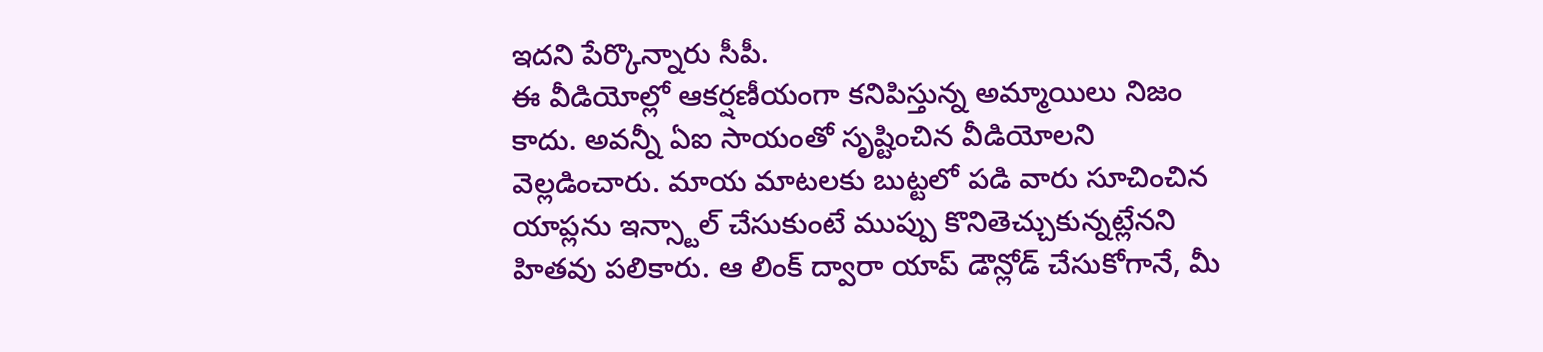ఇదని పేర్కొన్నారు సీపీ.
ఈ వీడియోల్లో ఆకర్షణీయంగా కనిపిస్తున్న అమ్మాయిలు నిజం కాదు. అవన్నీ ఏఐ సాయంతో సృష్టించిన వీడియోలని వెల్లడించారు. మాయ మాటలకు బుట్టలో పడి వారు సూచించిన యాప్లను ఇన్స్టాల్ చేసుకుంటే ముప్పు కొనితెచ్చుకున్నట్లేనని హితవు పలికారు. ఆ లింక్ ద్వారా యాప్ డౌన్లోడ్ చేసుకోగానే, మీ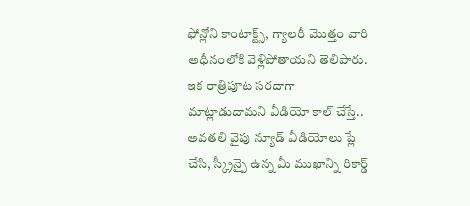ఫోన్లోని కాంటాక్ట్స్, గ్యాలరీ మొత్తం వారి అధీనంలోకి వెళ్లిపోతాయని తెలిపారు. ఇక రాత్రిపూట సరదాగా మాట్లాడుదామని వీడియో కాల్ చేస్తే.. అవతలి వైపు న్యూడ్ వీడియోలు ప్లే చేసి, స్క్రీన్పై ఉన్న మీ ముఖాన్ని రికార్డ్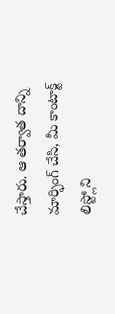చేస్తారు. ఆ తర్వాత దాన్ని మార్ఫింగ్ చేసి, మీ కాంటాక్ట్ లిస్ట్లోని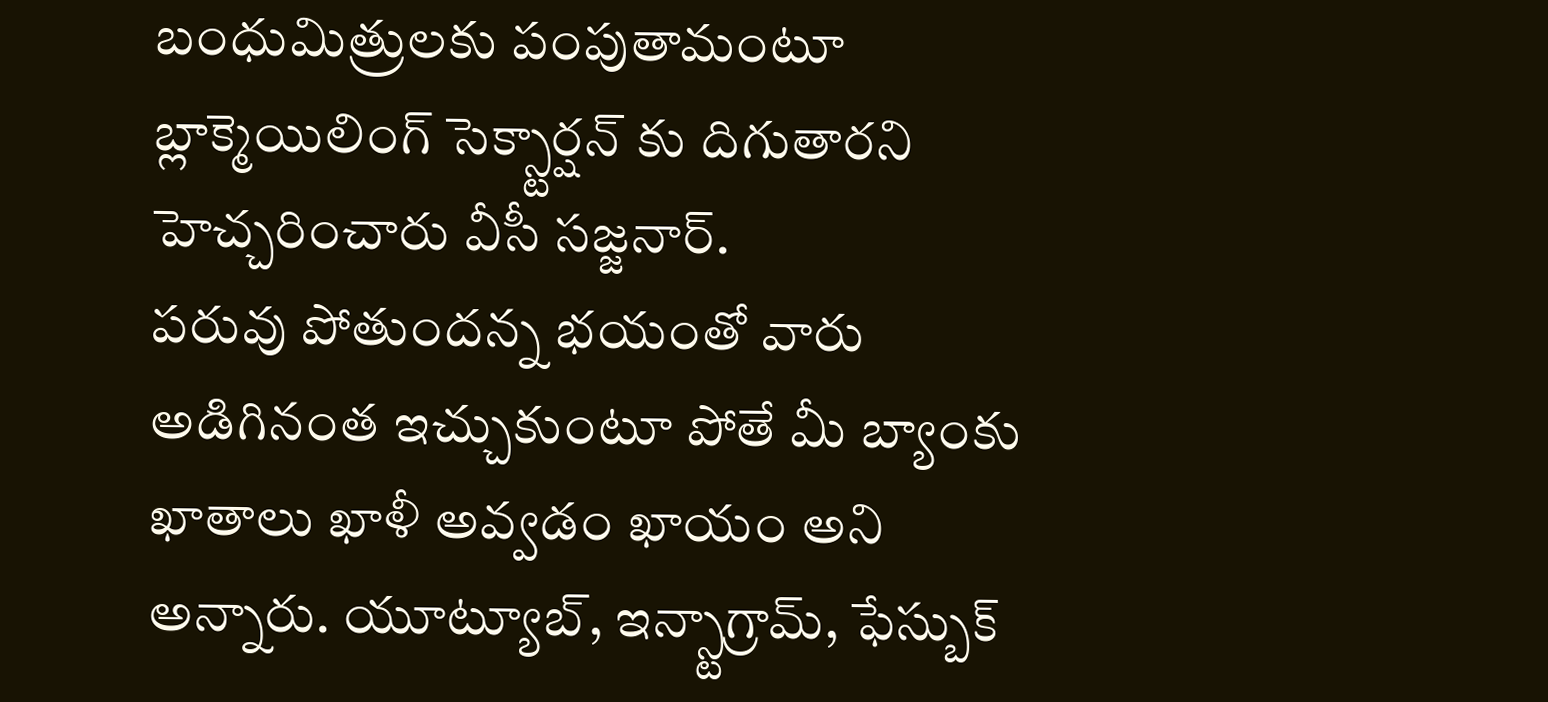బంధుమిత్రులకు పంపుతామంటూ బ్లాక్మెయిలింగ్ సెక్స్టార్షన్ కు దిగుతారని హెచ్చరించారు వీసీ సజ్జనార్.
పరువు పోతుందన్న భయంతో వారు అడిగినంత ఇచ్చుకుంటూ పోతే మీ బ్యాంకు ఖాతాలు ఖాళీ అవ్వడం ఖాయం అని అన్నారు. యూట్యూబ్, ఇన్స్టాగ్రామ్, ఫేస్బుక్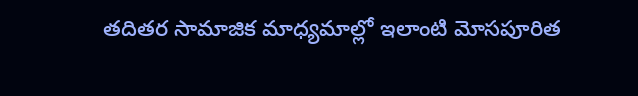తదితర సామాజిక మాధ్యమాల్లో ఇలాంటి మోసపూరిత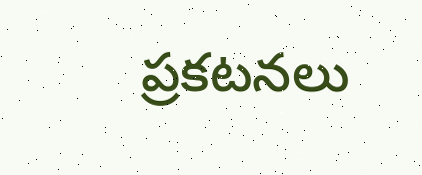ప్రకటనలు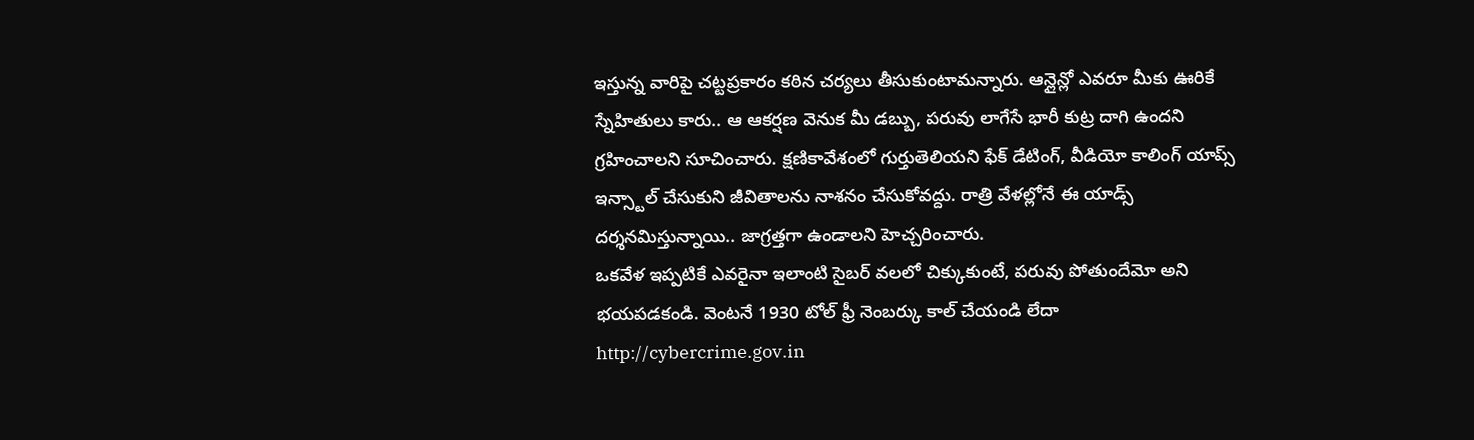ఇస్తున్న వారిపై చట్టప్రకారం కఠిన చర్యలు తీసుకుంటామన్నారు. ఆన్లైన్లో ఎవరూ మీకు ఊరికే స్నేహితులు కారు.. ఆ ఆకర్షణ వెనుక మీ డబ్బు, పరువు లాగేసే భారీ కుట్ర దాగి ఉందని గ్రహించాలని సూచించారు. క్షణికావేశంలో గుర్తుతెలియని ఫేక్ డేటింగ్, వీడియో కాలింగ్ యాప్స్ ఇన్స్టాల్ చేసుకుని జీవితాలను నాశనం చేసుకోవద్దు. రాత్రి వేళల్లోనే ఈ యాడ్స్ దర్శనమిస్తున్నాయి.. జాగ్రత్తగా ఉండాలని హెచ్చరించారు.
ఒకవేళ ఇప్పటికే ఎవరైనా ఇలాంటి సైబర్ వలలో చిక్కుకుంటే, పరువు పోతుందేమో అని భయపడకండి. వెంటనే 1930 టోల్ ఫ్రీ నెంబర్కు కాల్ చేయండి లేదా http://cybercrime.gov.in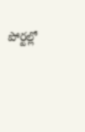పోర్టల్లో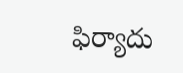ఫిర్యాదు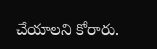చేయాలని కోరారు.